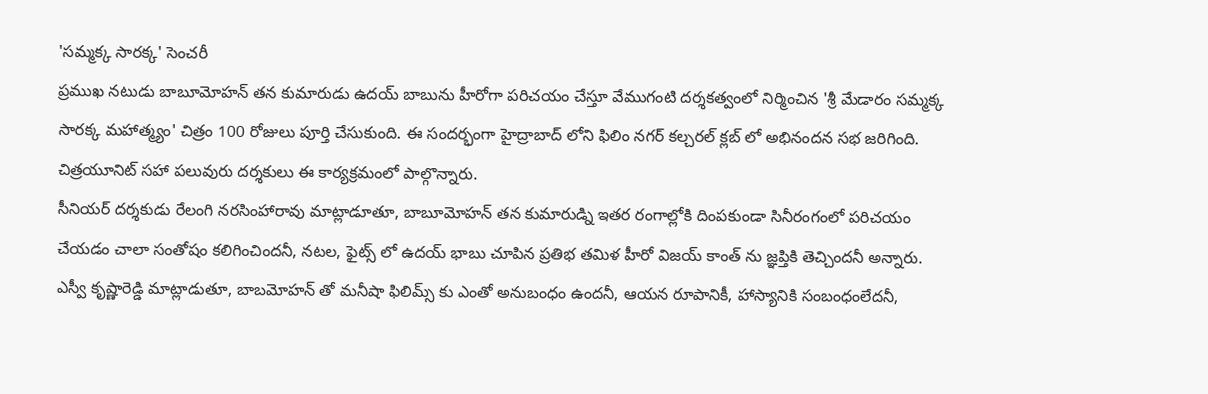'సమ్మక్క సారక్క' సెంచరీ
ప్రముఖ నటుడు బాబూమోహన్ తన కుమారుడు ఉదయ్ బాబును హీరోగా పరిచయం చేస్తూ వేముగంటి దర్శకత్వంలో నిర్మించిన 'శ్రీ మేడారం సమ్మక్క సారక్క మహాత్మ్యం' చిత్రం 100 రోజులు పూర్తి చేసుకుంది. ఈ సందర్భంగా హైద్రాబాద్ లోని ఫిలిం నగర్ కల్చరల్ క్లబ్ లో అభినందన సభ జరిగింది. చిత్రయూనిట్ సహా పలువురు దర్శకులు ఈ కార్యక్రమంలో పాల్గొన్నారు.
సీనియర్ దర్శకుడు రేలంగి నరసింహారావు మాట్లాడూతూ, బాబూమోహన్ తన కుమారుడ్ని ఇతర రంగాల్లోకి దింపకుండా సినీరంగంలో పరిచయం చేయడం చాలా సంతోషం కలిగించిందనీ, నటల, ఫైట్స్ లో ఉదయ్ భాబు చూపిన ప్రతిభ తమిళ హీరో విజయ్ కాంత్ ను జ్ఞప్తికి తెచ్చిందనీ అన్నారు. ఎస్వీ కృష్ణారెడ్డి మాట్లాడుతూ, బాబమోహన్ తో మనీషా ఫిలిమ్స్ కు ఎంతో అనుబంధం ఉందనీ, ఆయన రూపానికీ, హాస్యానికి సంబంధంలేదనీ,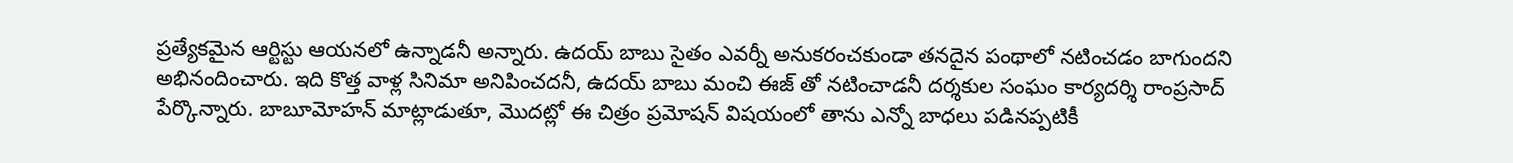ప్రత్యేకమైన ఆర్టిస్టు ఆయనలో ఉన్నాడనీ అన్నారు. ఉదయ్ బాబు సైతం ఎవర్నీ అనుకరంచకుండా తనదైన పంథాలో నటించడం బాగుందని అభినందించారు. ఇది కొత్త వాళ్ల సినిమా అనిపించదనీ, ఉదయ్ బాబు మంచి ఈజ్ తో నటించాడనీ దర్శకుల సంఘం కార్యదర్శి రాంప్రసాద్ పేర్కొన్నారు. బాబూమోహన్ మాట్లాడుతూ, మొదట్లో ఈ చిత్రం ప్రమోషన్ విషయంలో తాను ఎన్నో బాధలు పడినప్పటికీ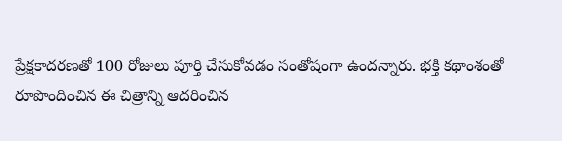ప్రేక్షకాదరణతో 100 రోజులు పూర్తి చేసుకోవడం సంతోషంగా ఉందన్నారు. భక్తి కథాంశంతో రూపొందించిన ఈ చిత్రాన్ని ఆదరించిన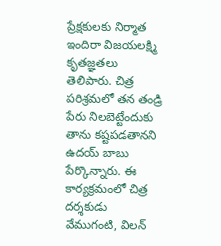ప్రేక్షకులకు నిర్మాత ఇందిరా విజయలక్ష్మి కృతజ్ఞతలు తెలిపారు. చిత్ర పరిశ్రమలో తన తండ్రి పేరు నిలబెట్టేందుకు తాను కష్టపడతానని ఉదయ్ బాబు పేర్కొన్నారు. ఈ కార్యక్రమంలో చిత్ర దర్శకుడు వేముగంటి, విలన్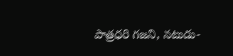పాత్రధరి గజని, నటుడు-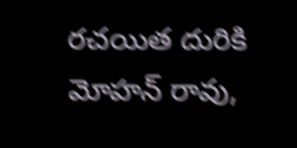రచయిత దురికి మోహన్ రావు,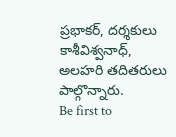ప్రభాకర్, దర్శకులు కాశీవిశ్వనాధ్, అలహరి తదితరులు పాల్గొన్నారు.
Be first to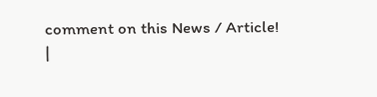comment on this News / Article!
|